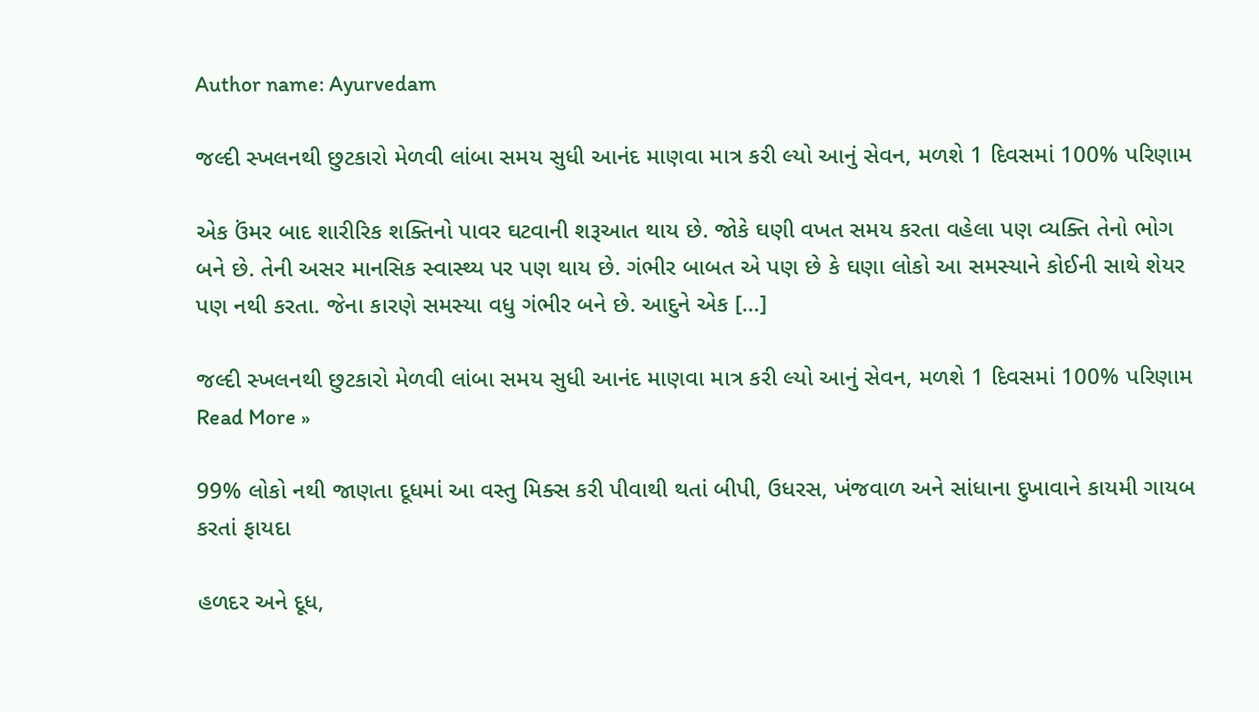Author name: Ayurvedam

જલ્દી સ્ખલનથી છુટકારો મેળવી લાંબા સમય સુધી આનંદ માણવા માત્ર કરી લ્યો આનું સેવન, મળશે 1 દિવસમાં 100% પરિણામ

એક ઉંમર બાદ શારીરિક શક્તિનો પાવર ઘટવાની શરૂઆત થાય છે. જોકે ઘણી વખત સમય કરતા વહેલા પણ વ્યક્તિ તેનો ભોગ બને છે. તેની અસર માનસિક સ્વાસ્થ્ય પર પણ થાય છે. ગંભીર બાબત એ પણ છે કે ઘણા લોકો આ સમસ્યાને કોઈની સાથે શેયર પણ નથી કરતા. જેના કારણે સમસ્યા વધુ ગંભીર બને છે. આદુને એક […]

જલ્દી સ્ખલનથી છુટકારો મેળવી લાંબા સમય સુધી આનંદ માણવા માત્ર કરી લ્યો આનું સેવન, મળશે 1 દિવસમાં 100% પરિણામ Read More »

99% લોકો નથી જાણતા દૂધમાં આ વસ્તુ મિક્સ કરી પીવાથી થતાં બીપી, ઉધરસ, ખંજવાળ અને સાંધાના દુખાવાને કાયમી ગાયબ કરતાં ફાયદા

હળદર અને દૂધ,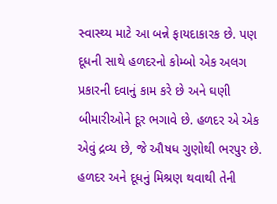સ્વાસ્થ્ય માટે આ બન્ને ફાયદાકારક છે. પણ દૂધની સાથે હળદરનો કોમ્બો એક અલગ પ્રકારની દવાનું કામ કરે છે અને ઘણી બીમારીઓને દૂર ભગાવે છે. હળદર એ એક એવું દ્રવ્ય છે, જે ઔષધ ગુણોથી ભરપુર છે. હળદર અને દૂધનું મિશ્રણ થવાથી તેની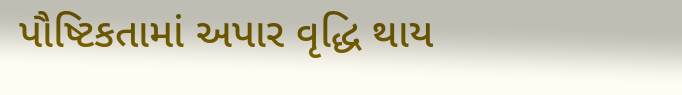પૌષ્ટિકતામાં અપાર વૃદ્ધિ થાય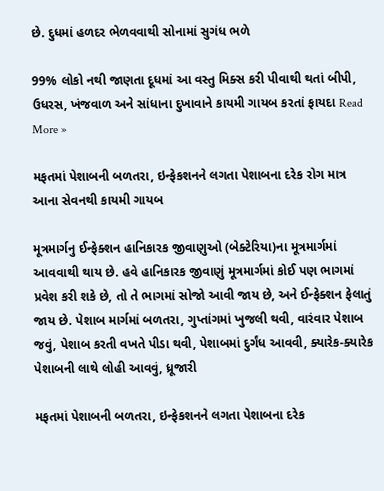છે. દુધમાં હળદર ભેળવવાથી સોનામાં સુગંધ ભળે

99% લોકો નથી જાણતા દૂધમાં આ વસ્તુ મિક્સ કરી પીવાથી થતાં બીપી, ઉધરસ, ખંજવાળ અને સાંધાના દુખાવાને કાયમી ગાયબ કરતાં ફાયદા Read More »

મફતમાં પેશાબની બળતરા, ઇન્ફેકશનને લગતા પેશાબના દરેક રોગ માત્ર આના સેવનથી કાયમી ગાયબ

મૂત્રમાર્ગનુ ઈન્ફેક્શન હાનિકારક જીવાણુઓ (બેક્ટેરિયા)ના મૂત્રમાર્ગમાં આવવાથી થાય છે. હવે હાનિકારક જીવાણું મૂત્રમાર્ગમાં કોઈ પણ ભાગમાં પ્રવેશ કરી શકે છે, તો તે ભાગમાં સોજો આવી જાય છે, અને ઈન્ફેક્શન ફેલાતું જાય છે. પેશાબ માર્ગમાં બળતરા, ગુપ્તાંગમાં ખુજલી થવી, વારંવાર પેશાબ જવું, પેશાબ કરતી વખતે પીડા થવી, પેશાબમાં દુર્ગંધ આવવી, ક્યારેક-ક્યારેક પેશાબની લાથે લોહી આવવું, ધ્રૂજારી

મફતમાં પેશાબની બળતરા, ઇન્ફેકશનને લગતા પેશાબના દરેક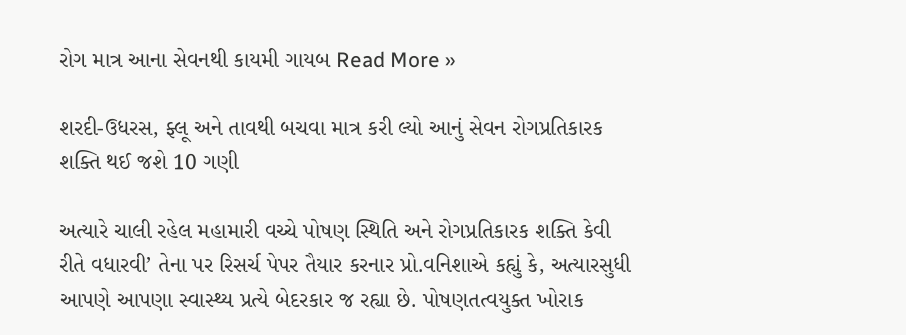રોગ માત્ર આના સેવનથી કાયમી ગાયબ Read More »

શરદી-ઉધરસ, ફ્લૂ અને તાવથી બચવા માત્ર કરી લ્યો આનું સેવન રોગપ્રતિકારક શક્તિ થઈ જશે 10 ગણી

અત્યારે ચાલી રહેલ મહામારી વચ્ચે પોષણ સ્થિતિ અને રોગપ્રતિકારક શક્તિ કેવી રીતે વધારવી’ તેના પર રિસર્ચ પેપર તૈયાર કરનાર પ્રો.વનિશાએ કહ્યું કે, અત્યારસુધી આપણે આપણા સ્વાસ્થ્ય પ્રત્યે બેદરકાર જ રહ્યા છે. પોષણતત્વયુક્ત ખોરાક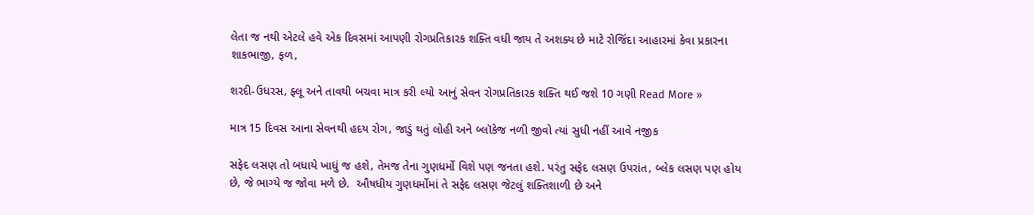લેતા જ નથી એટલે હવે એક દિવસમાં આપણી રોગપ્રતિકારક શક્તિ વધી જાય તે અશક્ય છે માટે રોજિંદા આહારમાં કેવા પ્રકારના શાકભાજી, ફળ,

શરદી-ઉધરસ, ફ્લૂ અને તાવથી બચવા માત્ર કરી લ્યો આનું સેવન રોગપ્રતિકારક શક્તિ થઈ જશે 10 ગણી Read More »

માત્ર 15 દિવસ આના સેવનથી હદય રોગ, જાડું થતું લોહી અને બ્લૉકેજ નળી જીવો ત્યાં સુધી નહીં આવે નજીક

સફેદ લસણ તો બધાયે ખાધું જ હશે, તેમજ તેના ગુણધર્મો વિશે પણ જનતા હશે. પરંતુ સફેદ લસણ ઉપરાંત, બ્લેક લસણ પણ હોય છે, જે ભાગ્યે જ જોવા મળે છે.  ઔષધીય ગુણધર્મોમાં તે સફેદ લસણ જેટલું શક્તિશાળી છે અને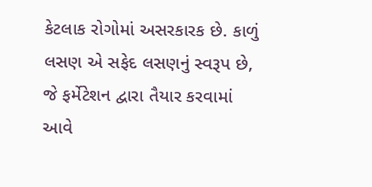કેટલાક રોગોમાં અસરકારક છે. કાળું લસણ એ સફેદ લસણનું સ્વરૂપ છે, જે ફર્મેટેશન દ્વારા તૈયાર કરવામાં આવે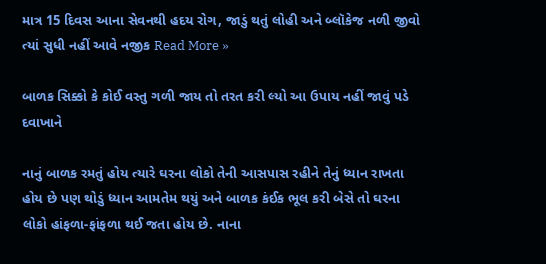માત્ર 15 દિવસ આના સેવનથી હદય રોગ, જાડું થતું લોહી અને બ્લૉકેજ નળી જીવો ત્યાં સુધી નહીં આવે નજીક Read More »

બાળક સિક્કો કે કોઈ વસ્તુ ગળી જાય તો તરત કરી લ્યો આ ઉપાય નહીં જાવું પડે દવાખાને

નાનું બાળક રમતું હોય ત્યારે ઘરના લોકો તેની આસપાસ રહીને તેનું ધ્યાન રાખતા હોય છે પણ થોડું ધ્યાન આમતેમ થયું અને બાળક કંઈક ભૂલ કરી બેસે તો ઘરના લોકો હાંફળા-ફાંફળા થઈ જતા હોય છે. નાના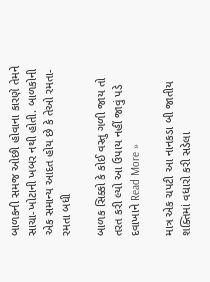બાળકની સમજ ઓછી હોવાના કારણે તેમને સાચા-ખોટાની ખબર નથી હોતી. બાળકોની એક સમાન્ય આદત હોય છે કે તેઓ રમતા-રમતા બધી

બાળક સિક્કો કે કોઈ વસ્તુ ગળી જાય તો તરત કરી લ્યો આ ઉપાય નહીં જાવું પડે દવાખાને Read More »

માત્ર એક ચપટી આ નાનકડા બી જાતીય શક્તિમાં વધારો કરી સડેલા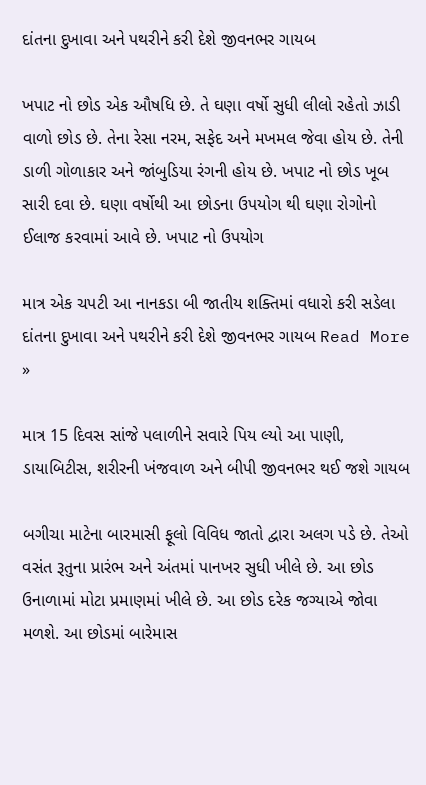દાંતના દુખાવા અને પથરીને કરી દેશે જીવનભર ગાયબ

ખપાટ નો છોડ એક ઔષધિ છે. તે ઘણા વર્ષો સુધી લીલો રહેતો ઝાડી વાળો છોડ છે. તેના રેસા નરમ, સફેદ અને મખમલ જેવા હોય છે. તેની ડાળી ગોળાકાર અને જાંબુડિયા રંગની હોય છે. ખપાટ નો છોડ ખૂબ સારી દવા છે. ઘણા વર્ષોથી આ છોડના ઉપયોગ થી ઘણા રોગોનો ઈલાજ કરવામાં આવે છે. ખપાટ નો ઉપયોગ

માત્ર એક ચપટી આ નાનકડા બી જાતીય શક્તિમાં વધારો કરી સડેલા દાંતના દુખાવા અને પથરીને કરી દેશે જીવનભર ગાયબ Read More »

માત્ર 15 દિવસ સાંજે પલાળીને સવારે પિય લ્યો આ પાણી, ડાયાબિટીસ, શરીરની ખંજવાળ અને બીપી જીવનભર થઈ જશે ગાયબ

બગીચા માટેના બારમાસી ફૂલો વિવિધ જાતો દ્વારા અલગ પડે છે. તેઓ વસંત રૂતુના પ્રારંભ અને અંતમાં પાનખર સુધી ખીલે છે. આ છોડ ઉનાળામાં મોટા પ્રમાણમાં ખીલે છે. આ છોડ દરેક જગ્યાએ જોવા મળશે. આ છોડમાં બારેમાસ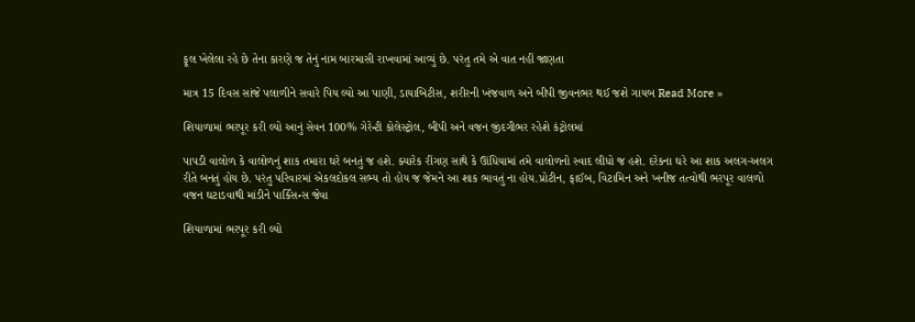ફૂલ ખેલેલા રહે છે તેના કારણે જ તેનું નામ બારમાસી રાખવામાં આવ્યું છે. પરંતુ તમે એ વાત નહીં જાણતા

માત્ર 15 દિવસ સાંજે પલાળીને સવારે પિય લ્યો આ પાણી, ડાયાબિટીસ, શરીરની ખંજવાળ અને બીપી જીવનભર થઈ જશે ગાયબ Read More »

શિયાળામાં ભરપૂર કરી લ્યો આનું સેવન 100% ગેરેન્ટી કોલેસ્ટ્રોલ, બીપી અને વજન જીંદગીભર રહેશે કંટ્રોલમાં

પાપડી વાલોળ કે વાલોળનું શાક તમારા ઘરે બનતું જ હશે. ક્યારેક રીંગણ સાથે કે ઊંધિયામાં તમે વાલોળનો સ્વાદ લીધો જ હશે. દરેકના ઘરે આ શાક અલગ-અલગ રીતે બનતું હોય છે. પરંતુ પરિવારમાં એકલદોકલ સભ્ય તો હોય જ જેમને આ શાક ભાવતું ના હોય.પ્રોટીન, ફાઈબ, વિટામિન અને ખનીજ તત્વોથી ભરપૂર વાલળો વજન ઘટાડવાથી માંડીને પાર્કિંસન્સ જેવા

શિયાળામાં ભરપૂર કરી લ્યો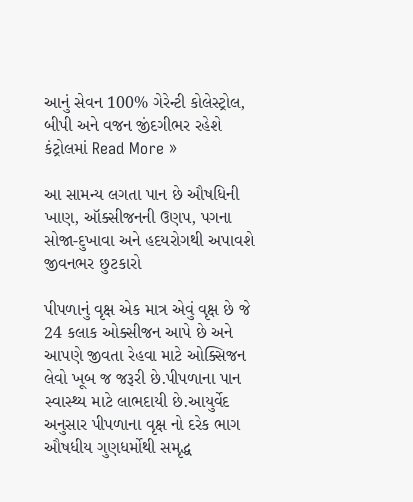આનું સેવન 100% ગેરેન્ટી કોલેસ્ટ્રોલ, બીપી અને વજન જીંદગીભર રહેશે કંટ્રોલમાં Read More »

આ સામન્ય લગતા પાન છે ઔષધિની ખાણ, ઑક્સીજનની ઉણપ, પગના સોજા-દુખાવા અને હદયરોગથી અપાવશે જીવનભર છુટકારો

પીપળાનું વૃક્ષ એક માત્ર એવું વૃક્ષ છે જે 24 કલાક ઓક્સીજન આપે છે અને આપણે જીવતા રેહવા માટે ઓક્સિજન લેવો ખૂબ જ જરૂરી છે.પીપળાના પાન સ્વાસ્થ્ય માટે લાભદાયી છે.આયુર્વેદ અનુસાર પીપળાના વૃક્ષ નો દરેક ભાગ ઔષધીય ગુણધર્મોથી સમૃદ્ધ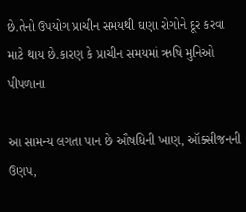છે.તેનો ઉપયોગ પ્રાચીન સમયથી ઘણા રોગોને દૂર કરવા માટે થાય છે.કારણ કે પ્રાચીન સમયમાં ઋષિ મુનિઓ પીપળાના

આ સામન્ય લગતા પાન છે ઔષધિની ખાણ, ઑક્સીજનની ઉણપ,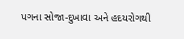પગના સોજા-દુખાવા અને હદયરોગથી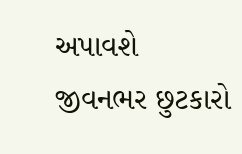અપાવશે જીવનભર છુટકારો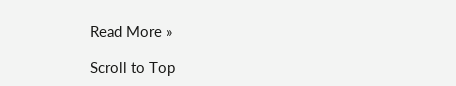Read More »

Scroll to Top